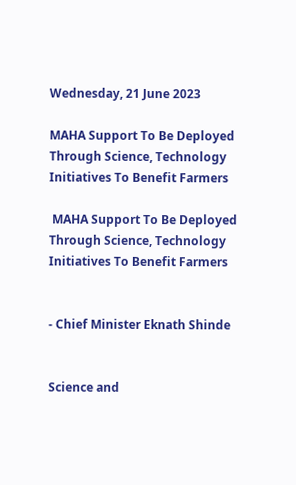Wednesday, 21 June 2023

MAHA Support To Be Deployed Through Science, Technology Initiatives To Benefit Farmers

 MAHA Support To Be Deployed Through Science, Technology Initiatives To Benefit Farmers


- Chief Minister Eknath Shinde


Science and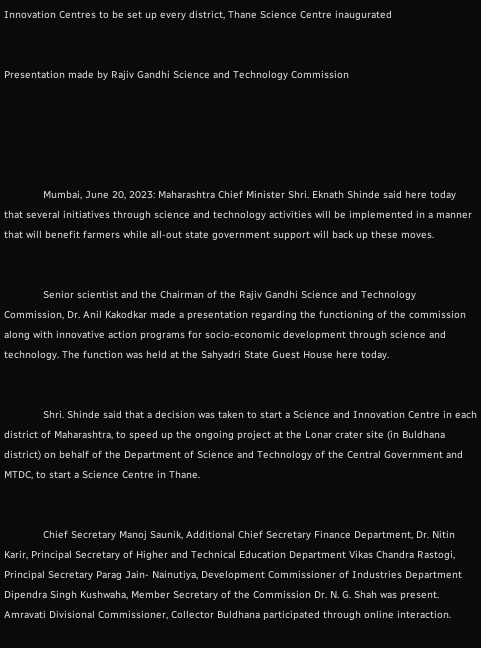Innovation Centres to be set up every district, Thane Science Centre inaugurated


Presentation made by Rajiv Gandhi Science and Technology Commission





             Mumbai, June 20, 2023: Maharashtra Chief Minister Shri. Eknath Shinde said here today that several initiatives through science and technology activities will be implemented in a manner that will benefit farmers while all-out state government support will back up these moves.


             Senior scientist and the Chairman of the Rajiv Gandhi Science and Technology Commission, Dr. Anil Kakodkar made a presentation regarding the functioning of the commission along with innovative action programs for socio-economic development through science and technology. The function was held at the Sahyadri State Guest House here today.


             Shri. Shinde said that a decision was taken to start a Science and Innovation Centre in each district of Maharashtra, to speed up the ongoing project at the Lonar crater site (in Buldhana district) on behalf of the Department of Science and Technology of the Central Government and MTDC, to start a Science Centre in Thane.


             Chief Secretary Manoj Saunik, Additional Chief Secretary Finance Department, Dr. Nitin Karir, Principal Secretary of Higher and Technical Education Department Vikas Chandra Rastogi, Principal Secretary Parag Jain- Nainutiya, Development Commissioner of Industries Department Dipendra Singh Kushwaha, Member Secretary of the Commission Dr. N. G. Shah was present. Amravati Divisional Commissioner, Collector Buldhana participated through online interaction.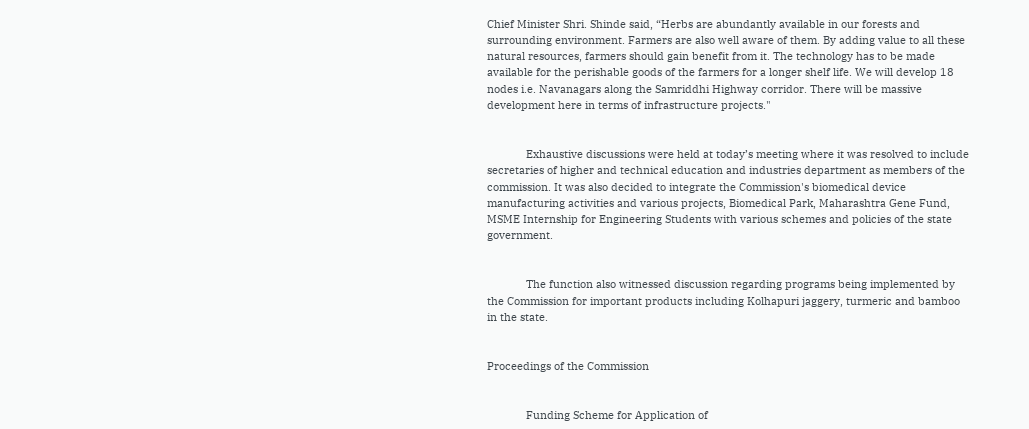Chief Minister Shri. Shinde said, “Herbs are abundantly available in our forests and surrounding environment. Farmers are also well aware of them. By adding value to all these natural resources, farmers should gain benefit from it. The technology has to be made available for the perishable goods of the farmers for a longer shelf life. We will develop 18 nodes i.e. Navanagars along the Samriddhi Highway corridor. There will be massive development here in terms of infrastructure projects."


             Exhaustive discussions were held at today’s meeting where it was resolved to include secretaries of higher and technical education and industries department as members of the commission. It was also decided to integrate the Commission's biomedical device manufacturing activities and various projects, Biomedical Park, Maharashtra Gene Fund, MSME Internship for Engineering Students with various schemes and policies of the state government.


             The function also witnessed discussion regarding programs being implemented by the Commission for important products including Kolhapuri jaggery, turmeric and bamboo in the state.


Proceedings of the Commission


             Funding Scheme for Application of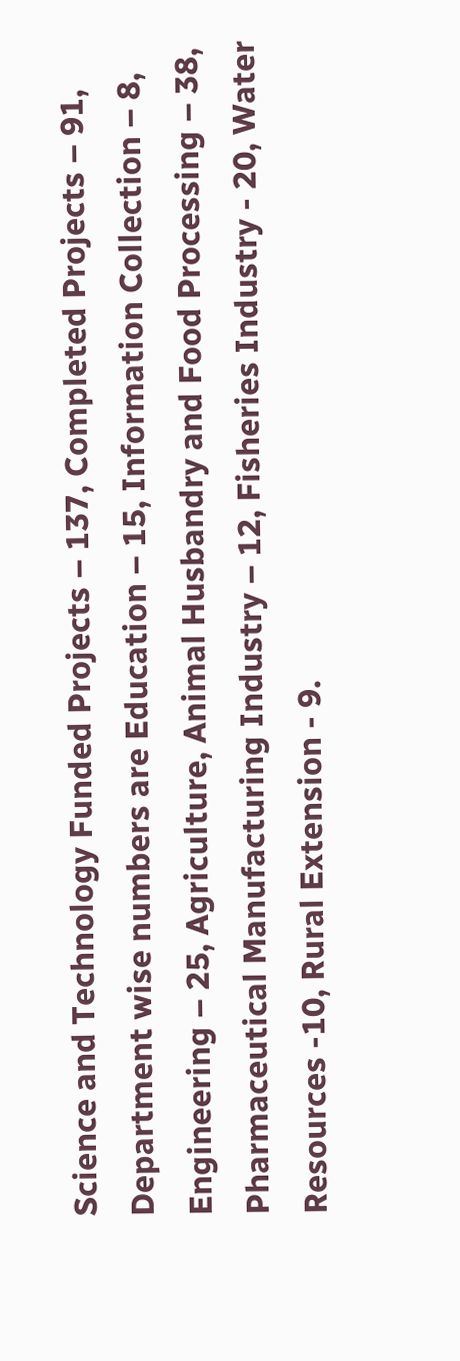Science and Technology Funded Projects – 137, Completed Projects – 91, Department wise numbers are Education – 15, Information Collection – 8, Engineering – 25, Agriculture, Animal Husbandry and Food Processing – 38, Pharmaceutical Manufacturing Industry – 12, Fisheries Industry - 20, Water Resources -10, Rural Extension - 9.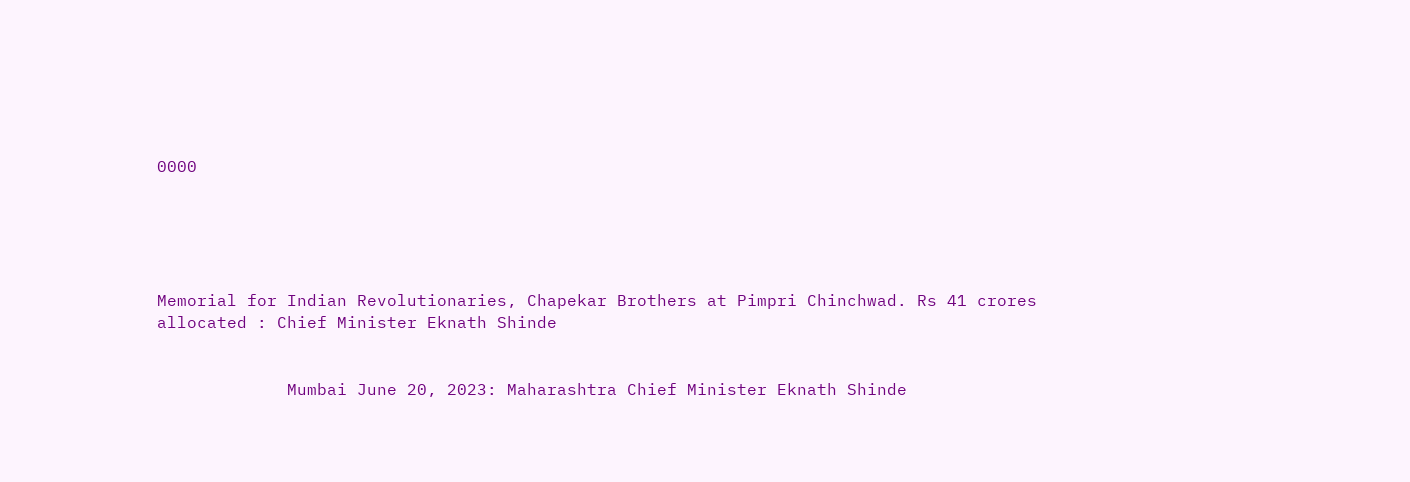0000





Memorial for Indian Revolutionaries, Chapekar Brothers at Pimpri Chinchwad. Rs 41 crores allocated : Chief Minister Eknath Shinde


             Mumbai June 20, 2023: Maharashtra Chief Minister Eknath Shinde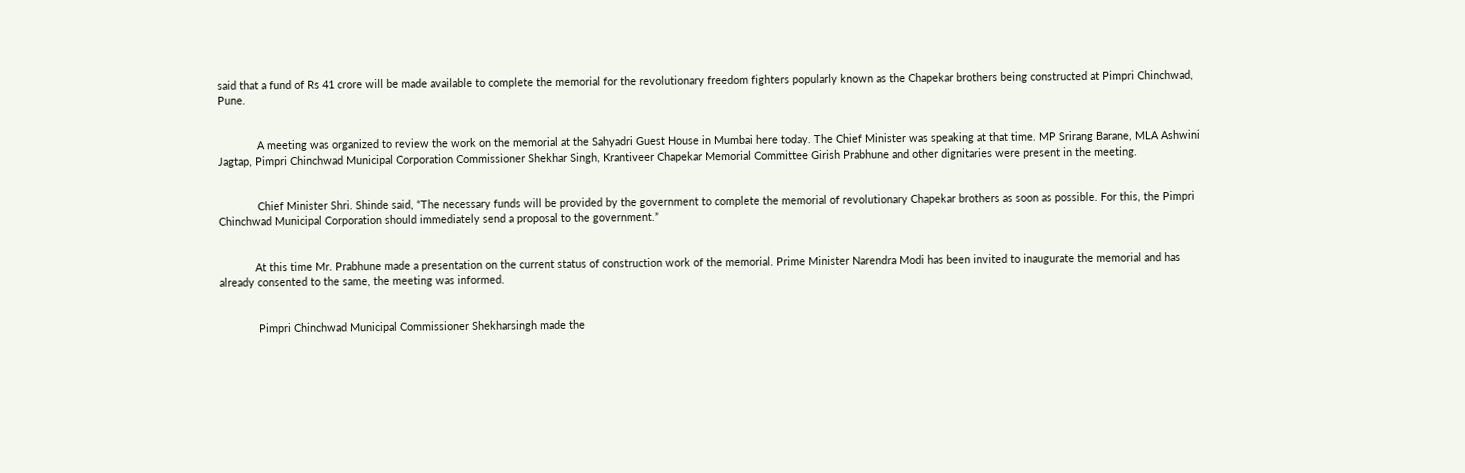said that a fund of Rs 41 crore will be made available to complete the memorial for the revolutionary freedom fighters popularly known as the Chapekar brothers being constructed at Pimpri Chinchwad, Pune.


             A meeting was organized to review the work on the memorial at the Sahyadri Guest House in Mumbai here today. The Chief Minister was speaking at that time. MP Srirang Barane, MLA Ashwini Jagtap, Pimpri Chinchwad Municipal Corporation Commissioner Shekhar Singh, Krantiveer Chapekar Memorial Committee Girish Prabhune and other dignitaries were present in the meeting.


             Chief Minister Shri. Shinde said, “The necessary funds will be provided by the government to complete the memorial of revolutionary Chapekar brothers as soon as possible. For this, the Pimpri Chinchwad Municipal Corporation should immediately send a proposal to the government.”


            At this time Mr. Prabhune made a presentation on the current status of construction work of the memorial. Prime Minister Narendra Modi has been invited to inaugurate the memorial and has already consented to the same, the meeting was informed.


             Pimpri Chinchwad Municipal Commissioner Shekharsingh made the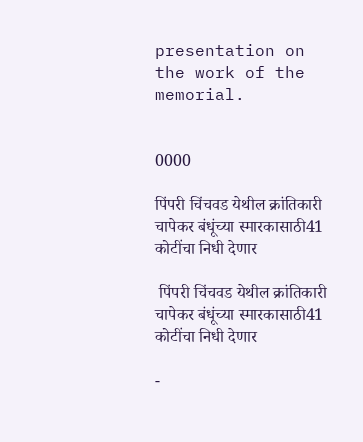presentation on the work of the memorial.


0000

पिंपरी चिंचवड येथील क्रांतिकारी चापेकर बंधूंच्या स्मारकासाठी41 कोटींचा निधी देणार

 पिंपरी चिंचवड येथील क्रांतिकारी चापेकर बंधूंच्या स्मारकासाठी41 कोटींचा निधी देणार

-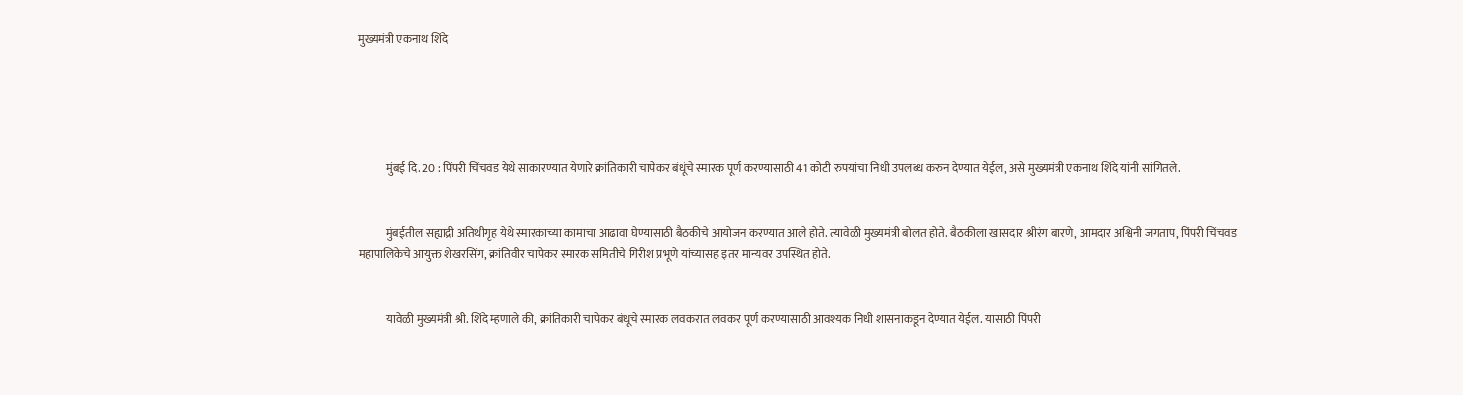मुख्यमंत्री एकनाथ शिंदे





            मुंबई दि. 20 : पिंपरी चिंचवड येथे साकारण्यात येणारे क्रांतिकारी चापेकर बंधूंचे स्मारक पूर्ण करण्यासाठी 41 कोटी रुपयांचा निधी उपलब्ध करुन देण्यात येईल, असे मुख्यमंत्री एकनाथ शिंदे यांनी सांगितले.


            मुंबईतील सह्याद्री अतिथीगृह येथे स्मारकाच्या कामाचा आढावा घेण्यासाठी बैठकीचे आयोजन करण्यात आले होते. त्यावेळी मुख्यमंत्री बोलत होते. बैठकीला खासदार श्रीरंग बारणे, आमदार अश्विनी जगताप, पिंपरी चिंचवड महापालिकेचे आयुक्त शेखरसिंग, क्रांतिवीर चापेकर स्मारक समितीचे गिरीश प्रभूणे यांच्यासह इतर मान्यवर उपस्थित होते.


            यावेळी मुख्यमंत्री श्री. शिंदे म्हणाले की, क्रांतिकारी चापेकर बंधूचे स्मारक लवकरात लवकर पूर्ण करण्यासाठी आवश्यक निधी शासनाकडून देण्यात येईल. यासाठी पिंपरी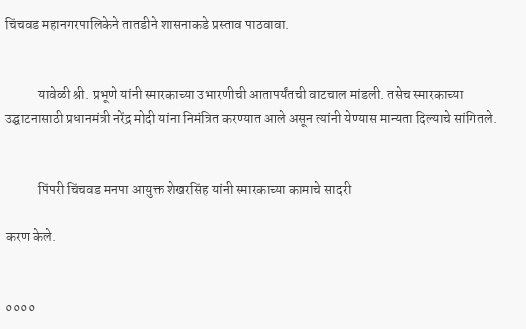चिंचवड महानगरपालिकेने तातडीने शासनाकडे प्रस्ताव पाठवावा.


            यावेळी श्री. प्रभूणे यांनी स्मारकाच्या उभारणीची आतापर्यंतची वाटचाल मांडली. तसेच स्मारकाच्या उद्घाटनासाठी प्रधानमंत्री नरेंद्र मोदी यांना निमंत्रित करण्यात आले असून त्यांनी येण्यास मान्यता दिल्याचे सांगितले.


            पिंपरी चिंचवड मनपा आयुक्त शेखरसिंह यांनी स्मारकाच्या कामाचे सादरी

करण केले.


००००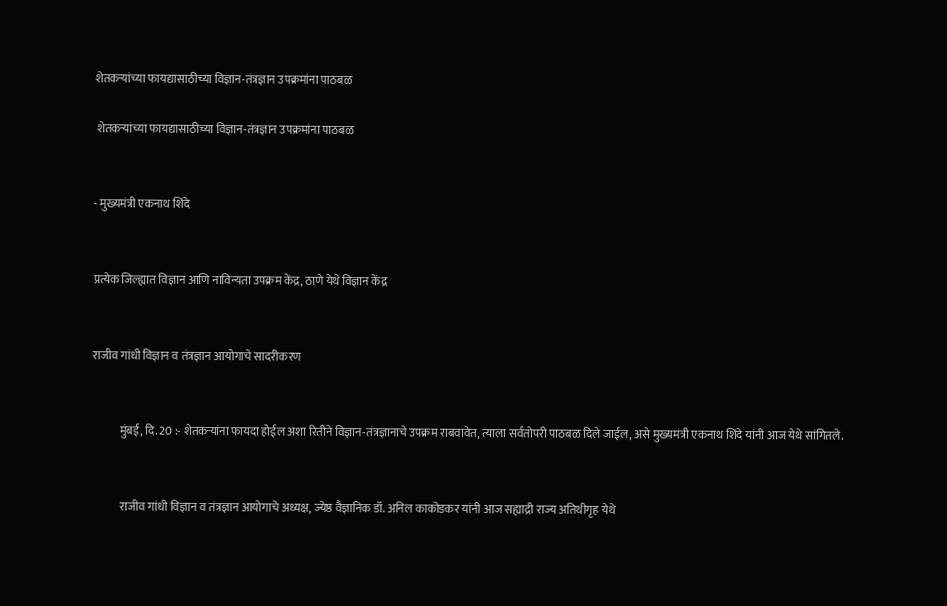शेतकऱ्यांच्या फायद्यासाठीच्या विज्ञान-तंत्रज्ञान उपक्रमांना पाठबळ

 शेतकऱ्यांच्या फायद्यासाठीच्या विज्ञान-तंत्रज्ञान उपक्रमांना पाठबळ


- मुख्यमंत्री एकनाथ शिंदे


प्रत्येक जिल्ह्यात विज्ञान आणि नाविन्यता उपक्रम केंद्र, ठाणे येथे विज्ञान केंद्र


राजीव गांधी विज्ञान व तंत्रज्ञान आयोगाचे सादरीकरण


            मुंबई, दि. 20 :- शेतकऱ्यांना फायदा होईल अशा रितीने विज्ञान-तंत्रज्ञानाचे उपक्रम राबवावेत, त्याला सर्वतोपरी पाठबळ दिले जाईल, असे मुख्यमंत्री एकनाथ शिंदे यांनी आज येथे सांगितले.


            राजीव गांधी विज्ञान व तंत्रज्ञान आयोगाचे अध्यक्ष, ज्येष्ठ वैज्ञानिक डॉ. अनिल काकोडकर यांनी आज सह्याद्री राज्य अतिथीगृह येथे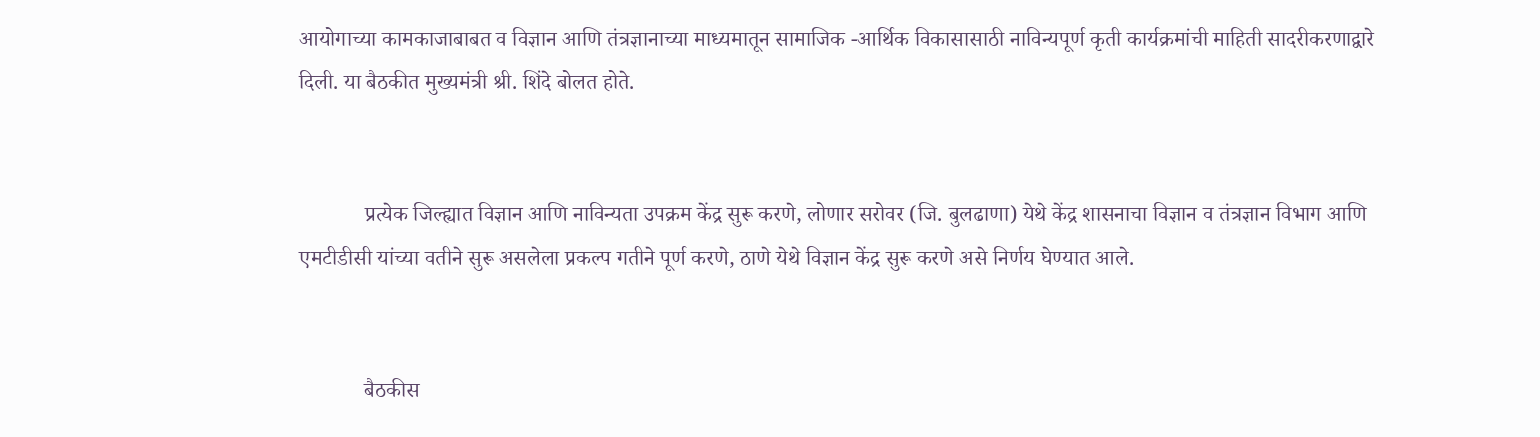आयोगाच्या कामकाजाबाबत व विज्ञान आणि तंत्रज्ञानाच्या माध्यमातून सामाजिक -आर्थिक विकासासाठी नाविन्यपूर्ण कृती कार्यक्रमांची माहिती सादरीकरणाद्वारे दिली. या बैठकीत मुख्यमंत्री श्री. शिंदे बोलत होते.


            प्रत्येक जिल्ह्यात विज्ञान आणि नाविन्यता उपक्रम केंद्र सुरू करणे, लोणार सरोवर (जि. बुलढाणा) येथे केंद्र शासनाचा विज्ञान व तंत्रज्ञान विभाग आणि एमटीडीसी यांच्या वतीने सुरू असलेला प्रकल्प गतीने पूर्ण करणे, ठाणे येथे विज्ञान केंद्र सुरू करणे असे निर्णय घेण्यात आले.


            बैठकीस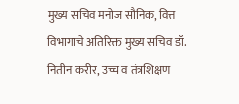मुख्य सचिव मनोज सौनिक, वित्त विभागाचे अतिरिक्त मुख्य सचिव डॉ. नितीन करीर, उच्च व तंत्रशिक्षण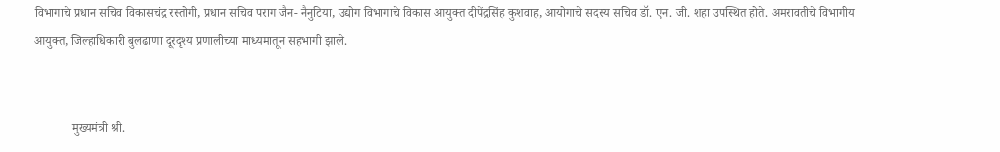विभागाचे प्रधान सचिव विकासचंद्र रस्तोगी, प्रधान सचिव पराग जैन- नैनुटिया, उद्योग विभागाचे विकास आयुक्त दीपेंद्रसिंह कुशवाह, आयोगाचे सदस्य सचिव डॉ. एन. जी. शहा उपस्थित होते. अमरावतीचे विभागीय आयुक्त, जिल्हाधिकारी बुलढाणा दूरदृश्य प्रणालीच्या माध्यमातून सहभागी झाले.


            मुख्यमंत्री श्री.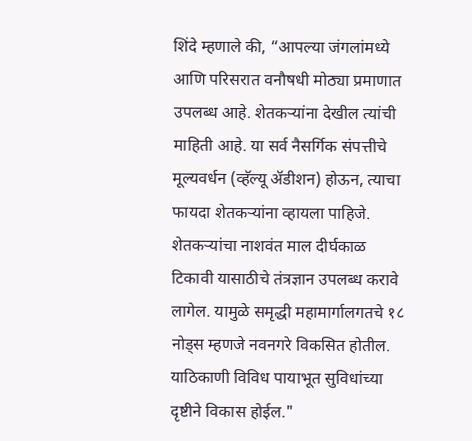शिंदे म्हणाले की, “आपल्या जंगलांमध्ये आणि परिसरात वनौषधी मोठ्या प्रमाणात उपलब्ध आहे. शेतकऱ्यांना देखील त्यांची माहिती आहे. या सर्व नैसर्गिक संपत्तीचे मूल्यवर्धन (व्हॅल्यू ॲडीशन) होऊन, त्याचा फायदा शेतकऱ्यांना व्हायला पाहिजे. शेतकऱ्यांचा नाशवंत माल दीर्घकाळ टिकावी यासाठीचे तंत्रज्ञान उपलब्ध करावे लागेल. यामुळे समृद्धी महामार्गालगतचे १८ नोड्स म्हणजे नवनगरे विकसित होतील. याठिकाणी विविध पायाभूत सुविधांच्या दृष्टीने विकास होईल."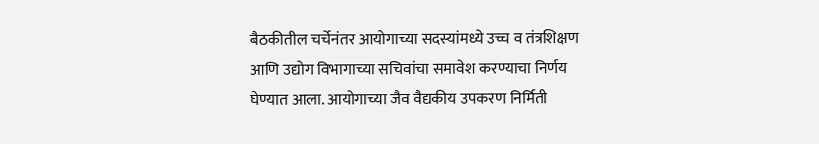बैठकीतील चर्चेनंतर आयोगाच्या सदस्यांमध्ये उच्च व तंत्रशिक्षण आणि उद्योग विभागाच्या सचिवांचा समावेश करण्याचा निर्णय घेण्यात आला. आयोगाच्या जैव वैद्यकीय उपकरण निर्मिती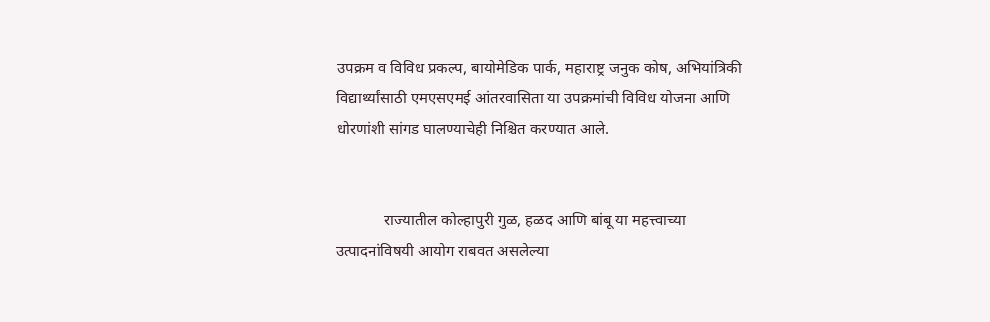उपक्रम व विविध प्रकल्प, बायोमेडिक पार्क, महाराष्ट्र जनुक कोष, अभियांत्रिकी विद्यार्थ्यांसाठी एमएसएमई आंतरवासिता या उपक्रमांची विविध योजना आणि धोरणांशी सांगड घालण्याचेही निश्चित करण्यात आले.


            राज्यातील कोल्हापुरी गुळ, हळद आणि बांबू या महत्त्वाच्या उत्पादनांविषयी आयोग राबवत असलेल्या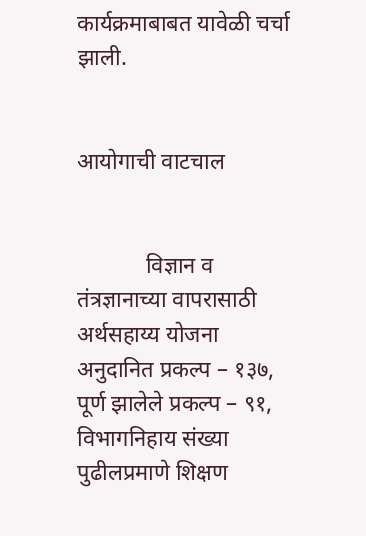कार्यक्रमाबाबत यावेळी चर्चा झाली.


आयोगाची वाटचाल


            विज्ञान व तंत्रज्ञानाच्या वापरासाठी अर्थसहाय्य योजना अनुदानित प्रकल्प – १३७, पूर्ण झालेले प्रकल्प – ९१, विभागनिहाय संख्या पुढीलप्रमाणे शिक्षण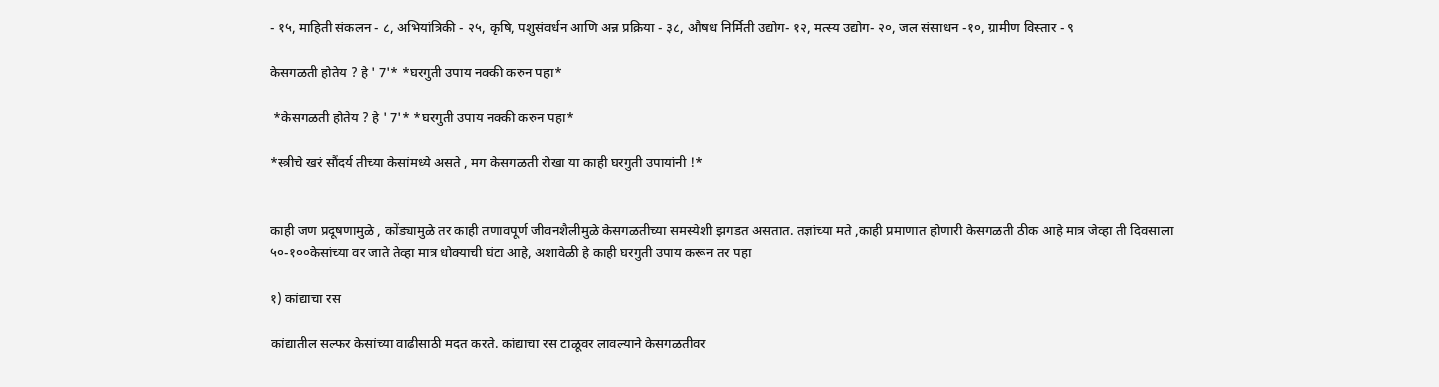- १५, माहिती संकलन - ८, अभियांत्रिकी - २५, कृषि, पशुसंवर्धन आणि अन्न प्रक्रिया - ३८, औषध निर्मिती उद्योग- १२, मत्स्य उद्योग- २०, जल संसाधन -१०, ग्रामीण विस्तार - ९

केसगळती होतेय ? हे ' 7'* *घरगुती उपाय नक्की करुन पहा*

 *केसगळती होतेय ? हे ' 7'* *घरगुती उपाय नक्की करुन पहा*

*स्त्रीचे खरं सौंदर्य तीच्या केसांमध्ये असते , मग केसगळती रोखा या काही घरगुती उपायांनी !*


काही जण प्रदूषणामुळे , कोंड्यामुळे तर काही तणावपूर्ण जीवनशैलीमुळे केसगळतीच्या समस्येशी झगडत असतात. तज्ञांच्या मते ,काही प्रमाणात होणारी केसगळती ठीक आहे मात्र जेव्हा ती दिवसाला ५०-१००केसांच्या वर जाते तेव्हा मात्र धोक्याची घंटा आहे, अशावेळी हे काही घरगुती उपाय करून तर पहा

१) कांद्याचा रस

कांद्यातील सल्फर केसांच्या वाढीसाठी मदत करते. कांद्याचा रस टाळूवर लावल्याने केसगळतीवर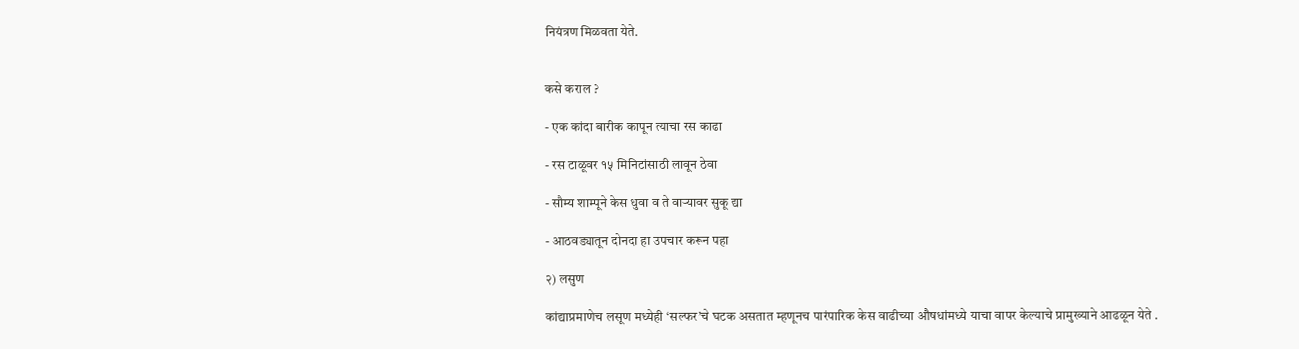नियंत्रण मिळवता येते.


कसे कराल ?

- एक कांदा बारीक कापून त्याचा रस काढा

- रस टाळूवर १५ मिनिटांसाठी लावून ठेवा

- सौम्य शाम्पूने केस धुवा व ते वाऱ्यावर सुकू द्या

- आठवड्यातून दोनदा हा उपचार करून पहा

२) लसुण

कांद्याप्रमाणेच लसूण मध्येही ‘सल्फर’चे घटक असतात म्हणूनच पारंपारिक केस वाढीच्या औषधांमध्ये याचा वापर केल्याचे प्रामुख्याने आढळून येते .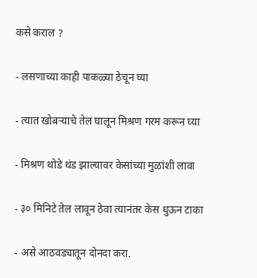कसे कराल ?

- लसणाच्या काही पाकळ्या ठेचून घ्या

- त्यात खोबऱ्याचे तेल घालून मिश्रण गरम करून घ्या

- मिश्रण थोडे थंड झाल्यावर केसांच्या मुळांशी लावा

- ३० मिनिटे तेल लावून ठेवा त्यानंतर केस धुऊन टाका

- असे आठवड्यातून दोनदा करा.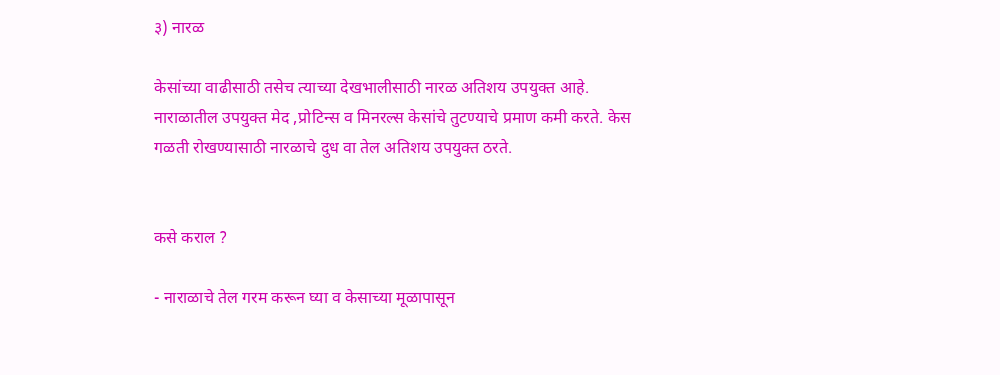३) नारळ

केसांच्या वाढीसाठी तसेच त्याच्या देखभालीसाठी नारळ अतिशय उपयुक्त आहे. नाराळातील उपयुक्त मेद ,प्रोटिन्स व मिनरल्स केसांचे तुटण्याचे प्रमाण कमी करते. केस गळती रोखण्यासाठी नारळाचे दुध वा तेल अतिशय उपयुक्त ठरते.


कसे कराल ?

- नाराळाचे तेल गरम करून घ्या व केसाच्या मूळापासून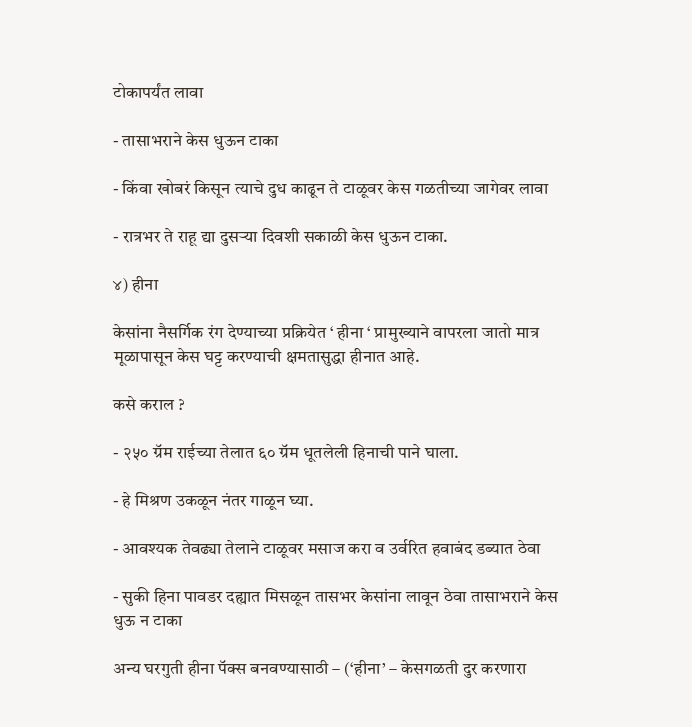टोकापर्यंत लावा

- तासाभराने केस धुऊन टाका

- किंवा खोबरं किसून त्याचे दुध काढून ते टाळूवर केस गळतीच्या जागेवर लावा

- रात्रभर ते राहू द्या दुसऱ्या दिवशी सकाळी केस धुऊन टाका.

४) हीना

केसांना नैसर्गिक रंग देण्याच्या प्रक्रियेत ‘ हीना ‘ प्रामुख्याने वापरला जातो मात्र मूळापासून केस घट्ट करण्याची क्षमतासुद्धा हीनात आहे.

कसे कराल ?

- २५० ग्रॅम राईच्या तेलात ६० ग्रॅम धूतलेली हिनाची पाने घाला.

- हे मिश्रण उकळून नंतर गाळून घ्या.

- आवश्यक तेवढ्या तेलाने टाळूवर मसाज करा व उर्वरित हवाबंद डब्यात ठेवा

- सुकी हिना पावडर दह्यात मिसळून तासभर केसांना लावून ठेवा तासाभराने केस धुऊ न टाका

अन्य घरगुती हीना पॅक्स बनवण्यासाठी – (‘हीना’ – केसगळती दुर करणारा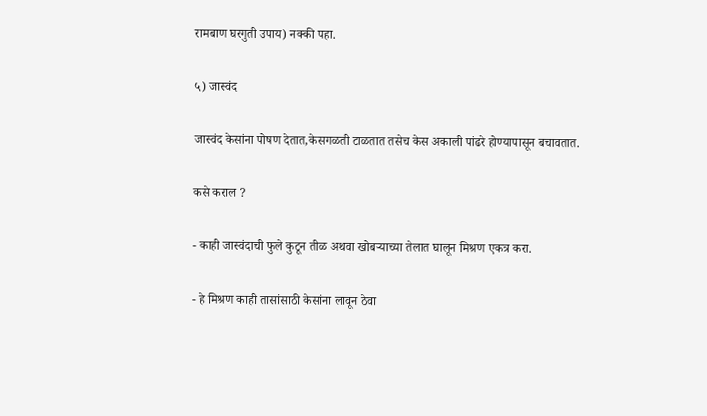रामबाण घरगुती उपाय) नक्की पहा.

५) जास्वंद

जास्वंद केसांना पोषण देतात,केसगळती टाळतात तसेच केस अकाली पांढरे होण्यापासून बचावतात.

कसे कराल ?

- काही जास्वंदाची फुले कुटून तीळ अथवा खोबऱ्याच्या तेलात घालून मिश्रण एकत्र करा.

- हे मिश्रण काही तासांसाठी केसांना लावून ठेवा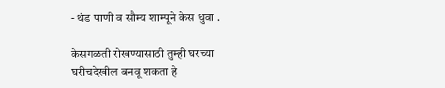- थंड पाणी व सौम्य शाम्पूने केस धुवा .

केसगळती रोखण्यासाठी तुम्ही घरच्या घरीचदेखील बनवू शकता हे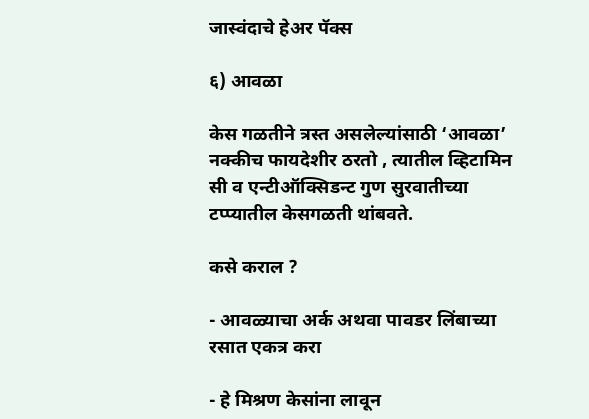जास्वंदाचे हेअर पॅक्स

६) आवळा

केस गळतीने त्रस्त असलेल्यांसाठी ‘आवळा’ नक्कीच फायदेशीर ठरतो , त्यातील व्हिटामिन सी व एन्टीऑक्सिडन्ट गुण सुरवातीच्या टप्प्यातील केसगळती थांबवते.

कसे कराल ?

- आवळ्याचा अर्क अथवा पावडर लिंबाच्या रसात एकत्र करा

- हे मिश्रण केसांना लावून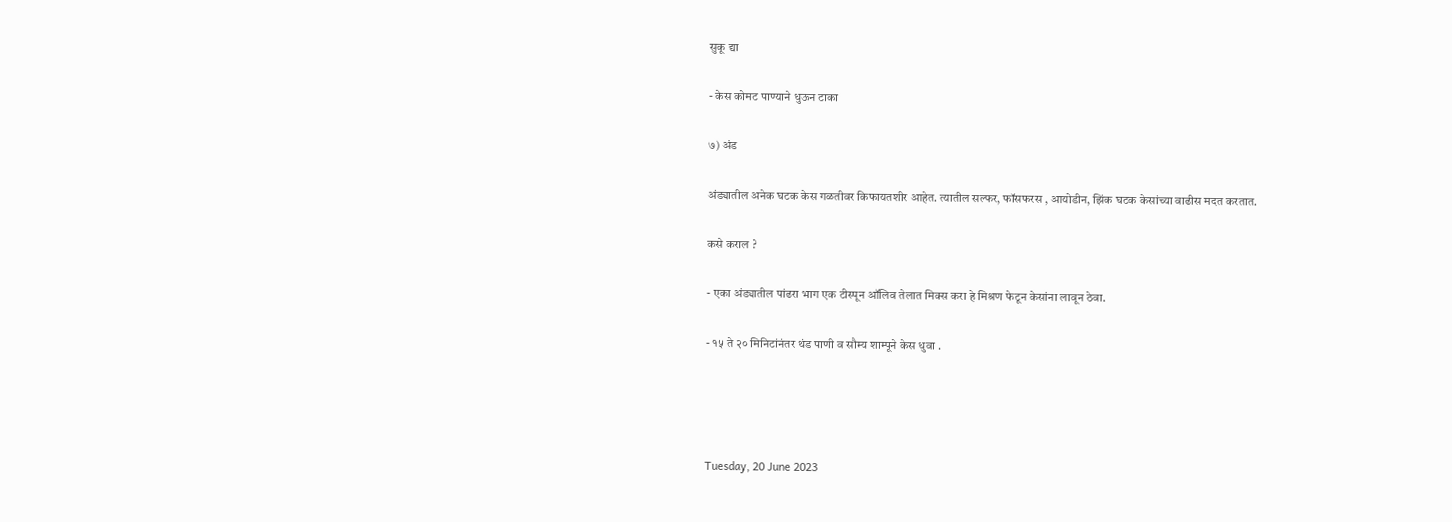सुकू द्या

- केस कोमट पाण्याने धुऊन टाका

७) अंड

अंड्यातील अनेक घटक केस गळतीवर किफायतशीर आहेत. त्यातील सल्फर, फॉसफरस , आयोडीन, झिंक घटक केसांच्या वाढीस मदत करतात.

कसे कराल ?

- एका अंड्यातील पांढरा भाग एक टीस्पून ऑलिव तेलात मिक्स करा हे मिश्रण फेटून केसांना लावून ठेवा.

- १५ ते २० मिनिटांनंतर थंड पाणी व सौम्य शाम्पूने केस धुवा .




Tuesday, 20 June 2023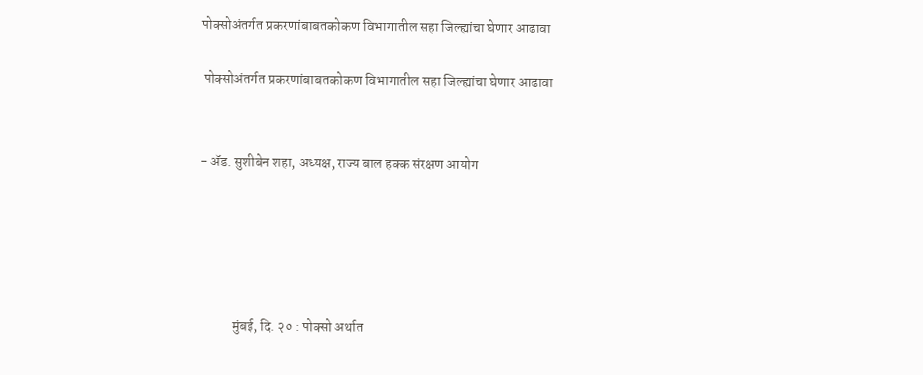पोक्सोअंतर्गत प्रकरणांबाबतकोकण विभागातील सहा जिल्ह्यांचा घेणार आढावा

 पोक्सोअंतर्गत प्रकरणांबाबतकोकण विभागातील सहा जिल्ह्यांचा घेणार आढावा


- ॲड. सुशीबेन शहा, अध्यक्ष, राज्य बाल हक्क संरक्षण आयोग





            मुंबई, दि. २० : पोक्सो अर्थात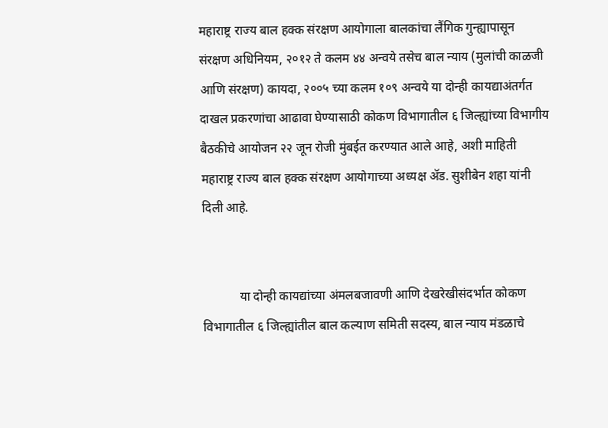महाराष्ट्र राज्य बाल हक्क संरक्षण आयोगाला बालकांचा लैंगिक गुन्ह्यापासून संरक्षण अधिनियम, २०१२ ते कलम ४४ अन्वये तसेच बाल न्याय (मुलांची काळजी आणि संरक्षण) कायदा, २००५ च्या कलम १०९ अन्वये या दोन्ही कायद्याअंतर्गत दाखल प्रकरणांचा आढावा घेण्यासाठी कोकण विभागातील ६ जिल्ह्यांच्या विभागीय बैठकीचे आयोजन २२ जून रोजी मुंबईत करण्यात आले आहे, अशी माहिती महाराष्ट्र राज्य बाल हक्क संरक्षण आयोगाच्या अध्यक्ष ॲड. सुशीबेन शहा यांनी दिली आहे.


            या दोन्ही कायद्यांच्या अंमलबजावणी आणि देखरेखीसंदर्भात कोकण विभागातील ६ जिल्ह्यांतील बाल कल्याण समिती सदस्य, बाल न्याय मंडळाचे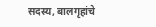सदस्य, बालगृहांचे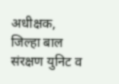अधीक्षक, जिल्हा बाल संरक्षण युनिट व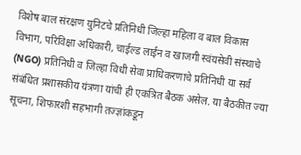विशेष बाल संरक्षण युनिटचे प्रतिनिधी जिल्हा महिला व बाल विकास विभाग, परिविक्षा अधिकारी, चाईल्ड लाईन व खाजगी स्वंयसेवी संस्थाचे (NGO) प्रतिनिधी व जिल्हा विधी सेवा प्राधिकरणाचे प्रतिनिधी या सर्व संबंधित प्रशासकीय यंत्रणा यांची ही एकत्रित बैठक असेल. या बैठकीत ज्या सूचना, शिफारशी सहभागी तज्ज्ञांकडून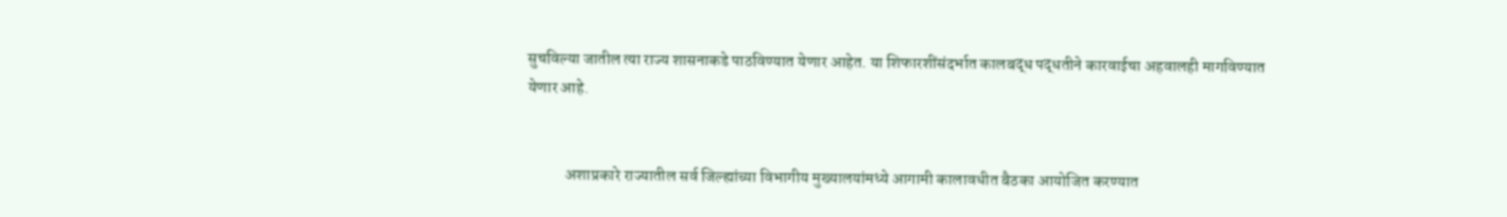सुचविल्या जातील त्या राज्य शासनाकडे पाठविण्यात येणार आहेत. या शिफारशींसंदर्भात कालबद्ध पद्धतीने कारवाईचा अहवालही मागविण्यात येणार आहे.


            अशाप्रकारे राज्यातील सर्व जिल्ह्यांच्या विभागीय मुख्यालयांमध्ये आगामी कालावधीत बैठका आयोजित करण्यात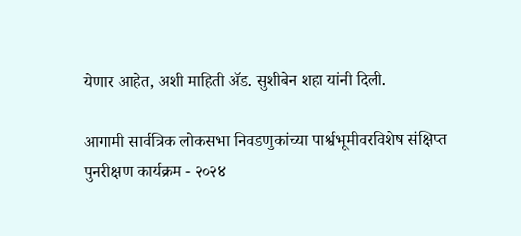येणार आहेत, अशी माहिती ॲड. सुशीबेन शहा यांनी दिली.

आगामी सार्वत्रिक लोकसभा निवडणुकांच्या पार्श्वभूमीवरविशेष संक्षिप्त पुनरीक्षण कार्यक्रम - २०२४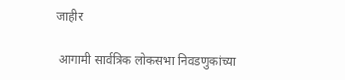जाहीर

 आगामी सार्वत्रिक लोकसभा निवडणुकांच्या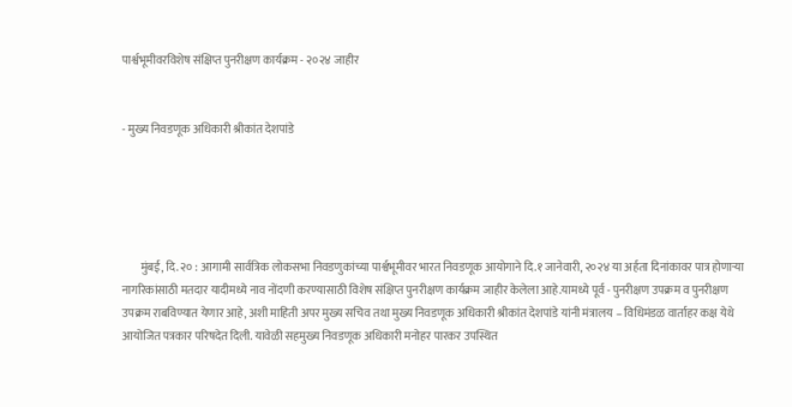पार्श्वभूमीवरविशेष संक्षिप्त पुनरीक्षण कार्यक्रम - २०२४ जाहीर


- मुख्य निवडणूक अधिकारी श्रीकांत देशपांडे





        मुंबई, दि. २० : आगामी सार्वत्रिक लोकसभा निवडणुकांच्या पार्श्वभूमीवर भारत निवडणूक आयोगाने दि.१ जानेवारी, २०२४ या अर्हता दिनांकावर पात्र होणाऱ्या नागरिकांसाठी मतदार यादीमध्ये नाव नोंदणी करण्यासाठी विशेष संक्षिप्त पुनरीक्षण कार्यक्रम जाहीर केलेला आहे.यामध्ये पूर्व - पुनरीक्षण उपक्रम व पुनरीक्षण उपक्रम राबविण्यात येणार आहे, अशी माहिती अपर मुख्य सचिव तथा मुख्य निवडणूक अधिकारी श्रीकांत देशपांडे यांनी मंत्रालय – विधिमंडळ वार्ताहर कक्ष येथे आयोजित पत्रकार परिषदेत दिली. यावेळी सहमुख्य निवडणूक अधिकारी मनोहर पारकर उपस्थित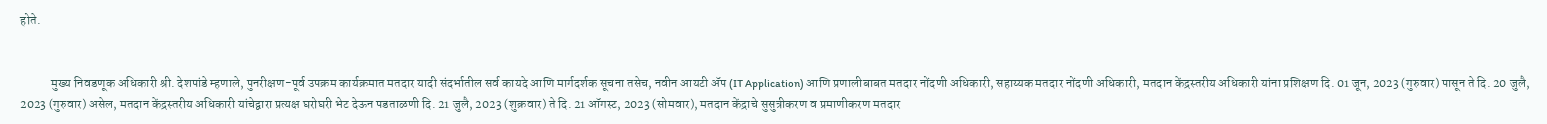होते.


            मुख्य निवडणूक अधिकारी श्री. देशपांडे म्हणाले, पुनरीक्षण-पूर्व उपक्रम कार्यक्रमात मतदार यादी संदर्भातील सर्व कायदे आणि मार्गदर्शक सूचना तसेच, नवीन आयटी ॲप (IT Application) आणि प्रणालीबाबत मतदार नोंदणी अधिकारी, सहाय्यक मतदार नोंदणी अधिकारी, मतदान केंद्रस्तरीय अधिकारी यांना प्रशिक्षण दि. 01 जून, 2023 (गुरुवार) पासून ते दि. 20 जुलै, 2023 (गुरुवार) असेल, मतदान केंद्रस्तरीय अधिकारी यांचेद्वारा प्रत्यक्ष घरोघरी भेट देऊन पडताळणी दि. 21 जुलै, 2023 (शुक्रवार) ते दि. 21 ऑगस्ट, 2023 (सोमवार), मतदान केंद्राचे सुसुत्रीकरण व प्रमाणीकरण मतदार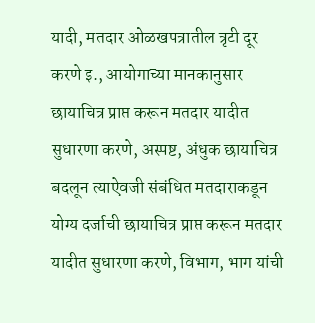यादी, मतदार ओळखपत्रातील त्रृटी दूर करणे इ., आयोगाच्या मानकानुसार छायाचित्र प्राप्त करून मतदार यादीत सुधारणा करणे, अस्पष्ट, अंधुक छायाचित्र बदलून त्याऐवजी संबंधित मतदाराकडून योग्य दर्जाची छायाचित्र प्राप्त करून मतदार यादीत सुधारणा करणे, विभाग, भाग यांची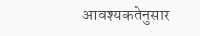आवश्यकतेनुसार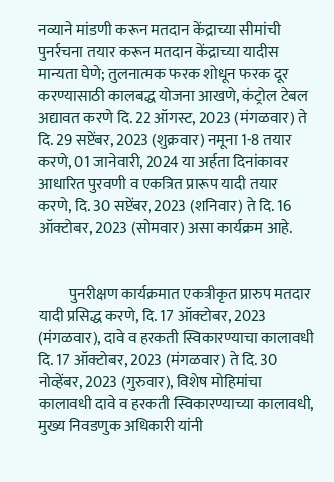नव्याने मांडणी करून मतदान केंद्राच्या सीमांची पुनर्रचना तयार करून मतदान केंद्राच्या यादीस मान्यता घेणे; तुलनात्मक फरक शोधून फरक दूर करण्यासाठी कालबद्ध योजना आखणे, कंट्रोल टेबल अद्यावत करणे दि. 22 ऑगस्ट, 2023 (मंगळवार) ते दि. 29 सप्टेंबर, 2023 (शुक्रवार) नमूना 1-8 तयार करणे, 01 जानेवारी, 2024 या अर्हता दिनांकावर आधारित पुरवणी व एकत्रित प्रारूप यादी तयार करणे, दि. 30 सप्टेंबर, 2023 (शनिवार) ते दि. 16 ऑक्टोबर, 2023 (सोमवार) असा कार्यक्रम आहे.


          पुनरीक्षण कार्यक्रमात एकत्रीकृत प्रारुप मतदार यादी प्रसिद्ध करणे, दि. 17 ऑक्टोबर, 2023 (मंगळवार), दावे व हरकती स्विकारण्याचा कालावधी दि. 17 ऑक्टोबर, 2023 (मंगळवार) ते दि. 30 नोव्हेंबर, 2023 (गुरुवार), विशेष मोहिमांचा कालावधी दावे व हरकती स्विकारण्याच्या कालावधी, मुख्य निवडणुक अधिकारी यांनी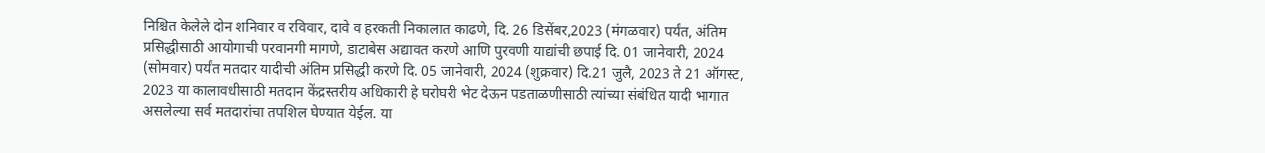निश्चित केलेले दोन शनिवार व रविवार, दावे व हरकती निकालात काढणे, दि. 26 डिसेंबर,2023 (मंगळवार) पर्यंत, अंतिम प्रसिद्धीसाठी आयोगाची परवानगी मागणे, डाटाबेस अद्यावत करणे आणि पुरवणी याद्यांची छपाई दि. 01 जानेवारी, 2024 (सोमवार) पर्यंत मतदार यादीची अंतिम प्रसिद्धी करणे दि. 05 जानेवारी, 2024 (शुक्रवार) दि.21 जुलै, 2023 ते 21 ऑगस्ट, 2023 या कालावधीसाठी मतदान केंद्रस्तरीय अधिकारी हे घरोघरी भेट देऊन पडताळणीसाठी त्यांच्या संबंधित यादी भागात असलेल्या सर्व मतदारांचा तपशिल घेण्यात येईल. या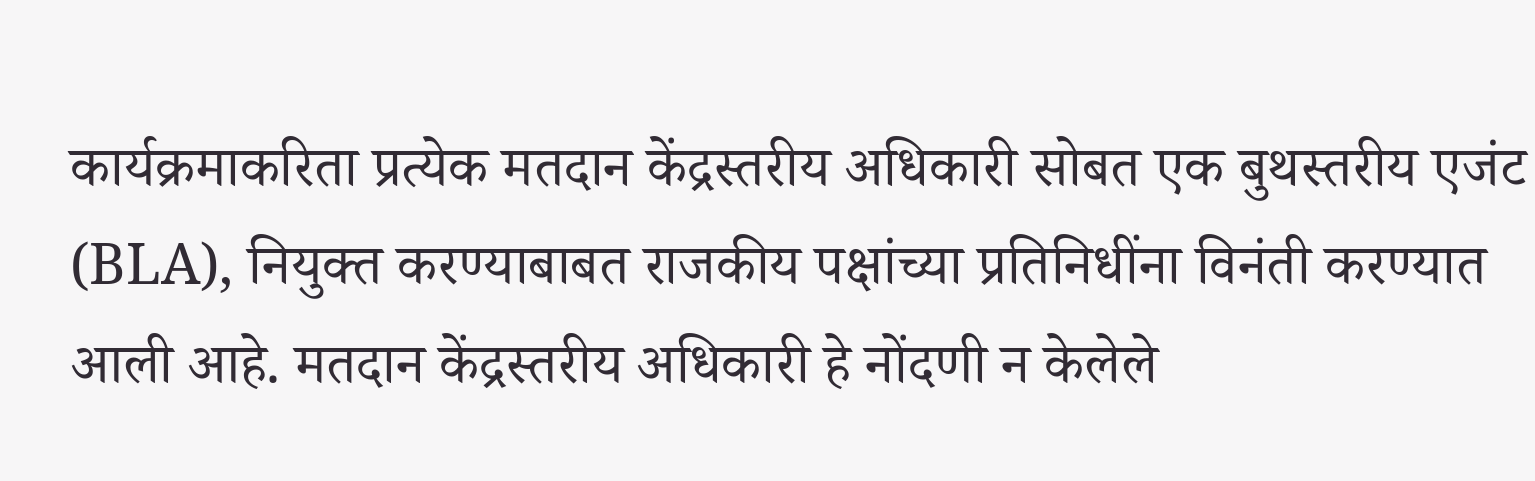कार्यक्रमाकरिता प्रत्येक मतदान केंद्रस्तरीय अधिकारी सोबत एक बुथस्तरीय एजंट (BLA), नियुक्त करण्याबाबत राजकीय पक्षांच्या प्रतिनिधींना विनंती करण्यात आली आहे. मतदान केंद्रस्तरीय अधिकारी हे नोंदणी न केलेले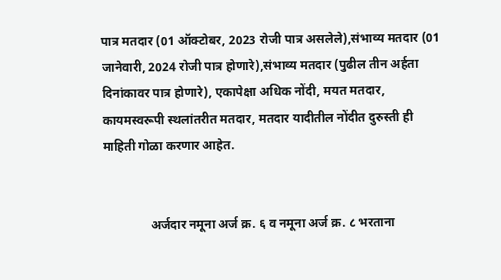पात्र मतदार (01 ऑक्टोबर, 2023 रोजी पात्र असलेले),संभाव्य मतदार (01 जानेवारी, 2024 रोजी पात्र होणारे),संभाव्य मतदार (पुढील तीन अर्हता दिनांकावर पात्र होणारे), एकापेक्षा अधिक नोंदी, मयत मतदार, कायमस्वरूपी स्थलांतरीत मतदार, मतदार यादीतील नोंदीत दुरुस्ती ही माहिती गोळा करणार आहेत.


               अर्जदार नमूना अर्ज क्र. ६ व नमूना अर्ज क्र. ८ भरताना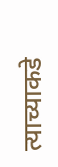त्याच्याकडे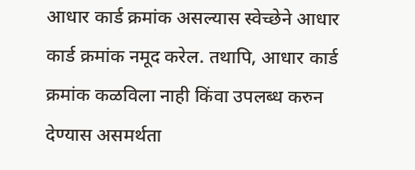आधार कार्ड क्रमांक असल्यास स्वेच्छेने आधार कार्ड क्रमांक नमूद करेल. तथापि, आधार कार्ड क्रमांक कळविला नाही किंवा उपलब्ध करुन देण्यास असमर्थता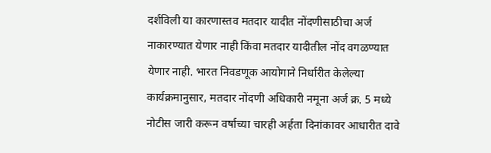दर्शविली या कारणास्तव मतदार यादीत नोंदणीसाठीचा अर्ज नाकारण्यात येणार नाही किंवा मतदार यादीतील नोंद वगळण्यात येणार नाही. भारत निवडणूक आयोगाने निर्धारीत केलेल्या कार्यक्रमानुसार, मतदार नोंदणी अधिकारी नमूना अर्ज क्र. 5 मध्ये नोटीस जारी करून वर्षाच्या चारही अर्हता दिनांकावर आधारीत दावे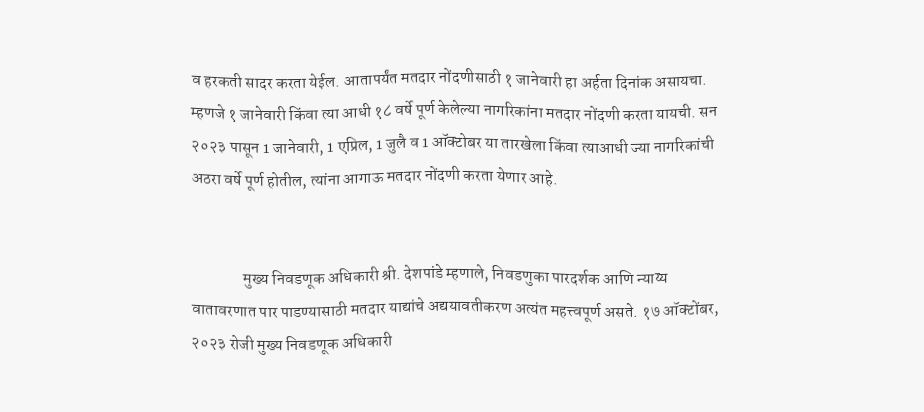व हरकती सादर करता येईल. आतापर्यंत मतदार नोंदणीसाठी १ जानेवारी हा अर्हता दिनांक असायचा. म्हणजे १ जानेवारी किंवा त्या आधी १८ वर्षे पूर्ण केलेल्या नागरिकांना मतदार नोंदणी करता यायची. सन २०२३ पासून 1 जानेवारी, 1 एप्रिल, 1 जुलै व 1 ऑक्टोबर या तारखेला किंवा त्याआधी ज्या नागरिकांची अठरा वर्षे पूर्ण होतील, त्यांना आगाऊ मतदार नोंदणी करता येणार आहे.


                मुख्य निवडणूक अधिकारी श्री. देशपांडे म्हणाले, निवडणुका पारदर्शक आणि न्याय्य वातावरणात पार पाडण्यासाठी मतदार याद्यांचे अद्ययावतीकरण अत्यंत महत्त्वपूर्ण असते. १७ ऑक्टोंबर, २०२३ रोजी मुख्य निवडणूक अधिकारी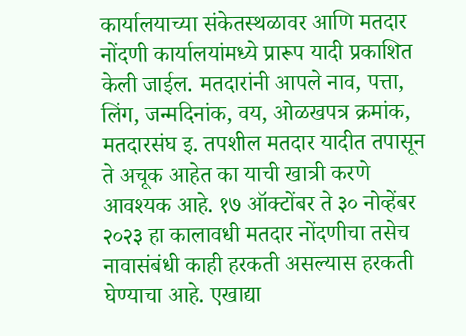कार्यालयाच्या संकेतस्थळावर आणि मतदार नोंदणी कार्यालयांमध्ये प्रारूप यादी प्रकाशित केली जाईल. मतदारांनी आपले नाव, पत्ता, लिंग, जन्मदिनांक, वय, ओळखपत्र क्रमांक, मतदारसंघ इ. तपशील मतदार यादीत तपासून ते अचूक आहेत का याची खात्री करणे आवश्यक आहे. १७ ऑक्टोंबर ते ३० नोव्हेंबर २०२३ हा कालावधी मतदार नोंदणीचा तसेच नावासंबंधी काही हरकती असल्यास हरकती घेण्याचा आहे. एखाद्या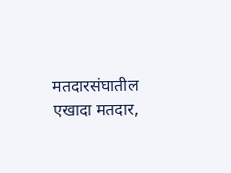मतदारसंघातील एखादा मतदार,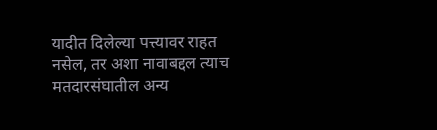यादीत दिलेल्या पत्त्यावर राहत नसेल, तर अशा नावाबद्दल त्याच मतदारसंघातील अन्य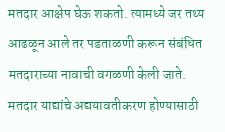मतदार आक्षेप घेऊ शकतो. त्यामध्ये जर तथ्य आढळून आले तर पडताळणी करून संबंधित मतदाराच्या नावाची वगळणी केली जाते. मतदार याद्यांचे अद्ययावतीकरण होण्यासाठी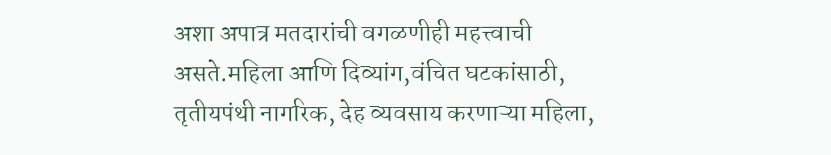अशा अपात्र मतदारांची वगळणीही महत्त्वाची असते.महिला आणि दिव्यांग,वंचित घटकांसाठी, तृतीयपंथी नागरिक, देह व्यवसाय करणाऱ्या महिला,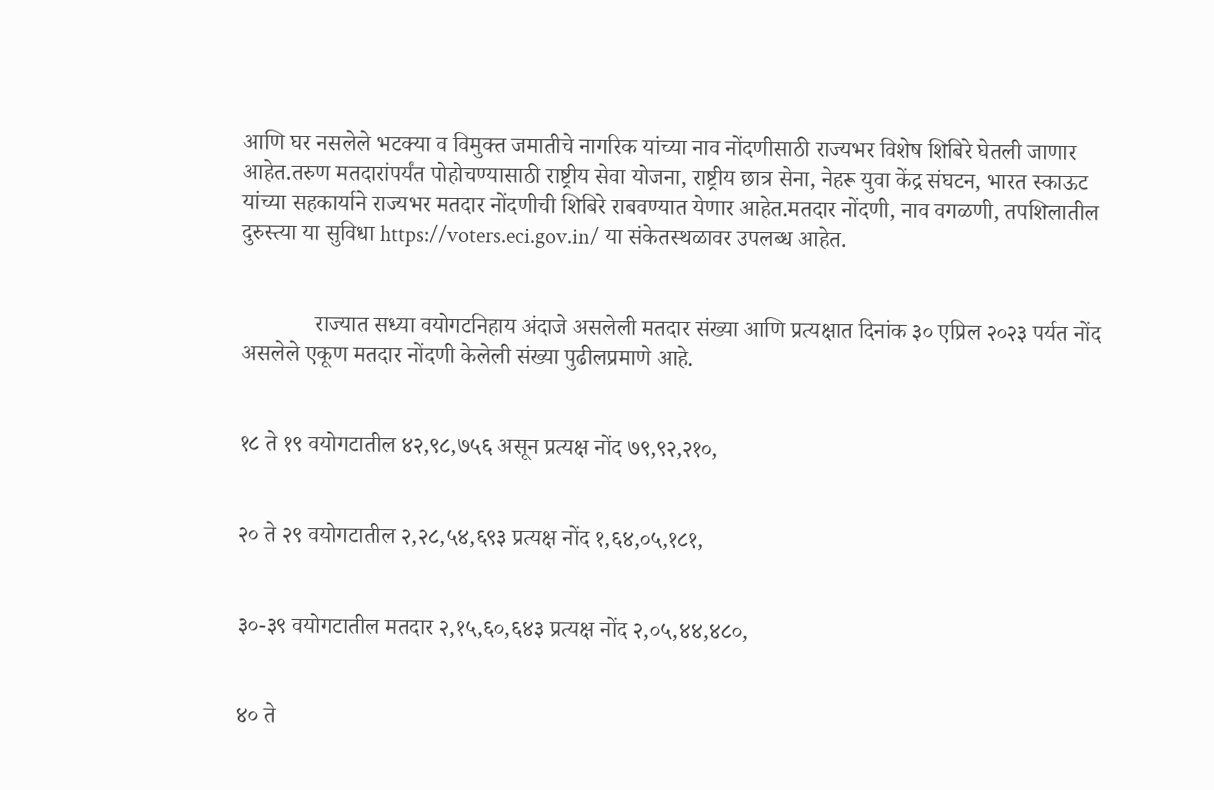आणि घर नसलेले भटक्या व विमुक्त जमातीचे नागरिक यांच्या नाव नोंदणीसाठी राज्यभर विशेष शिबिरे घेतली जाणार आहेत.तरुण मतदारांपर्यंत पोहोचण्यासाठी राष्ट्रीय सेवा योजना, राष्ट्रीय छात्र सेना, नेहरू युवा केंद्र संघटन, भारत स्काऊट यांच्या सहकार्याने राज्यभर मतदार नोंदणीची शिबिरे राबवण्यात येणार आहेत.मतदार नोंदणी, नाव वगळणी, तपशिलातील दुरुस्त्या या सुविधा https://voters.eci.gov.in/ या संकेतस्थळावर उपलब्ध आहेत.


             राज्यात सध्या वयोगटनिहाय अंदाजे असलेली मतदार संख्या आणि प्रत्यक्षात दिनांक ३० एप्रिल २०२३ पर्यत नोंद असलेले एकूण मतदार नोंदणी केलेली संख्या पुढीलप्रमाणे आहे.


१८ ते १९ वयोगटातील ४२,९८,७५६ असून प्रत्यक्ष नोंद ७९,९२,२१०,


२० ते २९ वयोगटातील २,२८,५४,६९३ प्रत्यक्ष नोंद १,६४,०५,१८१,


३०-३९ वयोगटातील मतदार २,१५,६०,६४३ प्रत्यक्ष नोंद २,०५,४४,४८०,


४० ते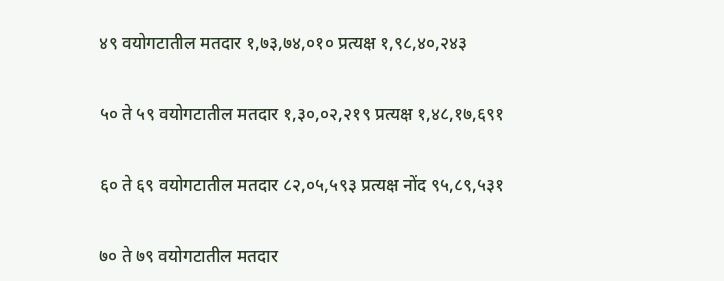४९ वयोगटातील मतदार १,७३,७४,०१० प्रत्यक्ष १,९८,४०,२४३


५० ते ५९ वयोगटातील मतदार १,३०,०२,२१९ प्रत्यक्ष १,४८,१७,६९१


६० ते ६९ वयोगटातील मतदार ८२,०५,५९३ प्रत्यक्ष नोंद ९५,८९,५३१


७० ते ७९ वयोगटातील मतदार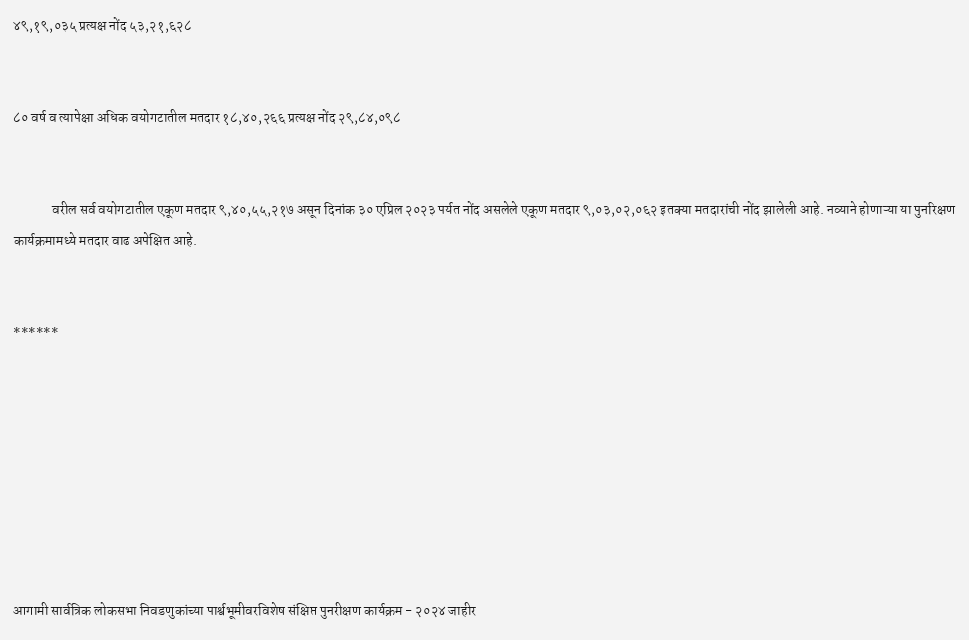४९,१९,०३५ प्रत्यक्ष नोंद ५३,२१,६२८


८० वर्ष व त्यापेक्षा अधिक वयोगटातील मतदार १८,४०,२६६ प्रत्यक्ष नोंद २९,८४,०९८


              वरील सर्व वयोगटातील एकूण मतदार ९,४०,५५,२१७ असून दिनांक ३० एप्रिल २०२३ पर्यत नोंद असलेले एकूण मतदार ९,०३,०२,०६२ इतक्या मतदारांची नोंद झालेली आहे. नव्याने होणाऱ्या या पुनरिक्षण कार्यक्रमामध्ये मतदार वाढ अपेक्षित आहे.


******








आगामी सार्वत्रिक लोकसभा निवडणुकांच्या पार्श्वभूमीवरविशेष संक्षिप्त पुनरीक्षण कार्यक्रम - २०२४ जाहीर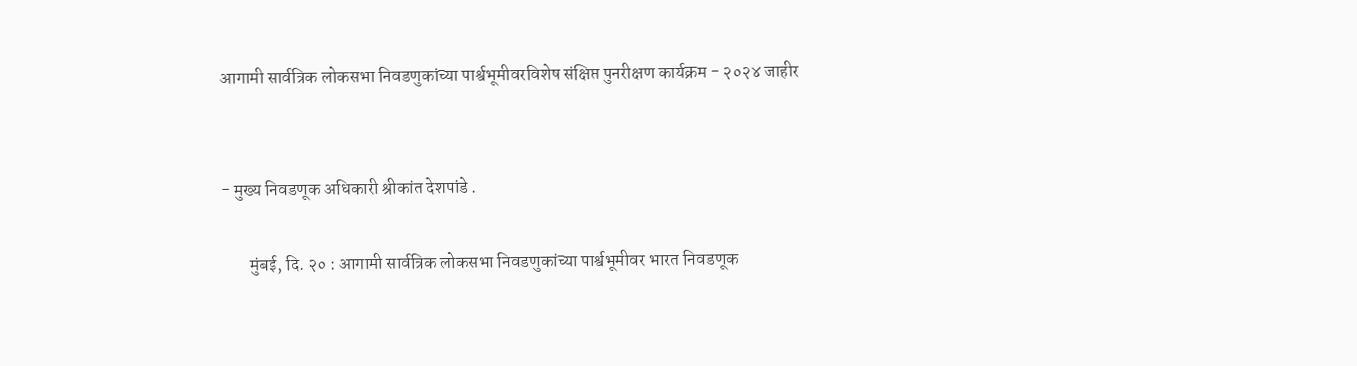आगामी सार्वत्रिक लोकसभा निवडणुकांच्या पार्श्वभूमीवरविशेष संक्षिप्त पुनरीक्षण कार्यक्रम - २०२४ जाहीर


- मुख्य निवडणूक अधिकारी श्रीकांत देशपांडे .

        मुंबई, दि. २० : आगामी सार्वत्रिक लोकसभा निवडणुकांच्या पार्श्वभूमीवर भारत निवडणूक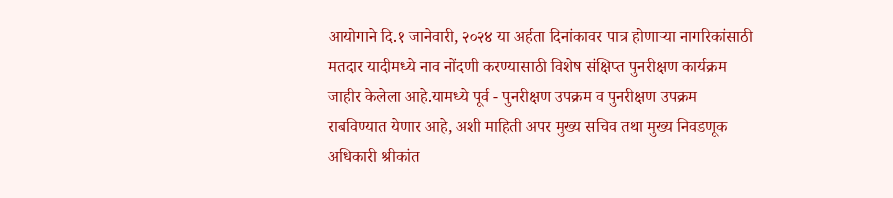आयोगाने दि.१ जानेवारी, २०२४ या अर्हता दिनांकावर पात्र होणाऱ्या नागरिकांसाठी मतदार यादीमध्ये नाव नोंदणी करण्यासाठी विशेष संक्षिप्त पुनरीक्षण कार्यक्रम जाहीर केलेला आहे.यामध्ये पूर्व - पुनरीक्षण उपक्रम व पुनरीक्षण उपक्रम राबविण्यात येणार आहे, अशी माहिती अपर मुख्य सचिव तथा मुख्य निवडणूक अधिकारी श्रीकांत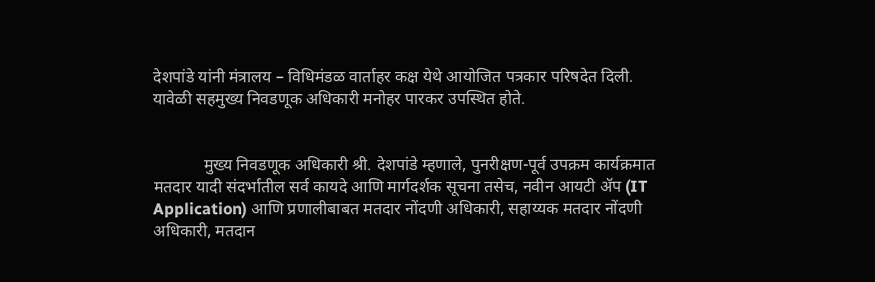देशपांडे यांनी मंत्रालय – विधिमंडळ वार्ताहर कक्ष येथे आयोजित पत्रकार परिषदेत दिली. यावेळी सहमुख्य निवडणूक अधिकारी मनोहर पारकर उपस्थित होते.


            मुख्य निवडणूक अधिकारी श्री. देशपांडे म्हणाले, पुनरीक्षण-पूर्व उपक्रम कार्यक्रमात मतदार यादी संदर्भातील सर्व कायदे आणि मार्गदर्शक सूचना तसेच, नवीन आयटी ॲप (IT Application) आणि प्रणालीबाबत मतदार नोंदणी अधिकारी, सहाय्यक मतदार नोंदणी अधिकारी, मतदान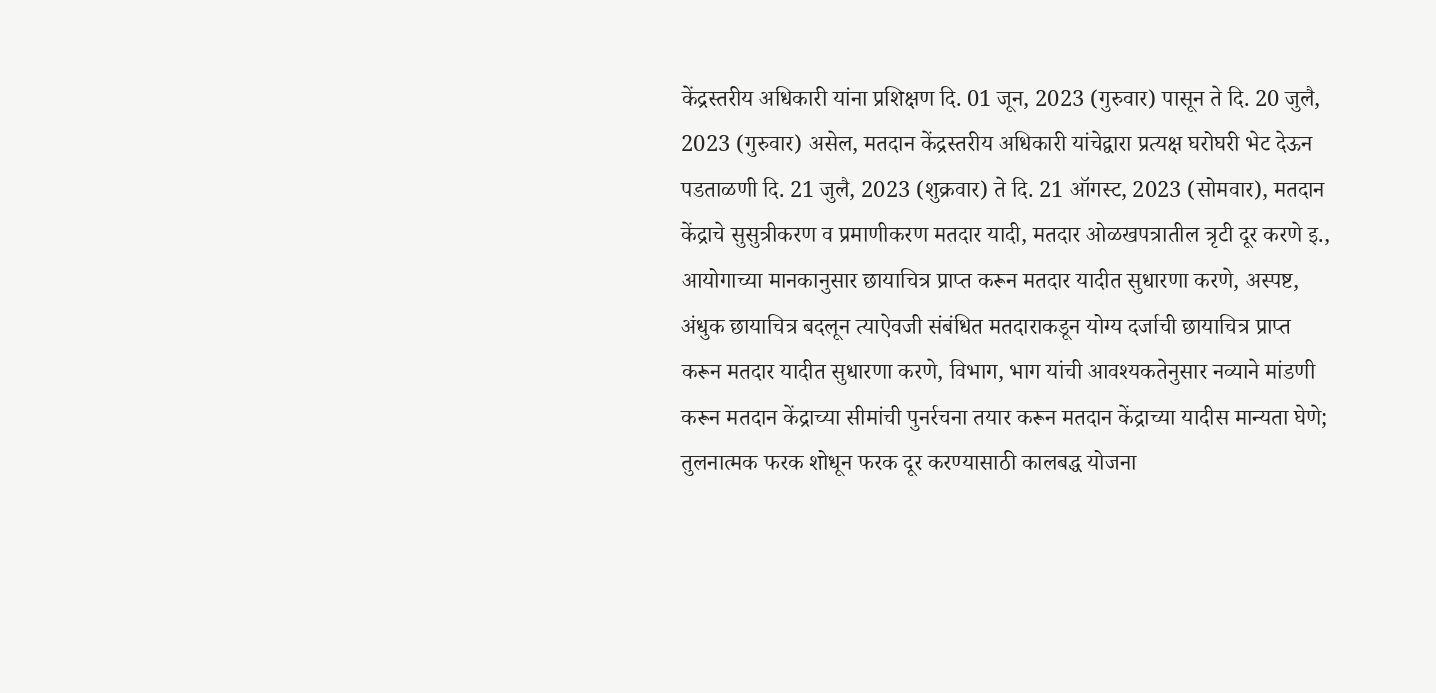केंद्रस्तरीय अधिकारी यांना प्रशिक्षण दि. 01 जून, 2023 (गुरुवार) पासून ते दि. 20 जुलै, 2023 (गुरुवार) असेल, मतदान केंद्रस्तरीय अधिकारी यांचेद्वारा प्रत्यक्ष घरोघरी भेट देऊन पडताळणी दि. 21 जुलै, 2023 (शुक्रवार) ते दि. 21 ऑगस्ट, 2023 (सोमवार), मतदान केंद्राचे सुसुत्रीकरण व प्रमाणीकरण मतदार यादी, मतदार ओळखपत्रातील त्रृटी दूर करणे इ., आयोगाच्या मानकानुसार छायाचित्र प्राप्त करून मतदार यादीत सुधारणा करणे, अस्पष्ट, अंधुक छायाचित्र बदलून त्याऐवजी संबंधित मतदाराकडून योग्य दर्जाची छायाचित्र प्राप्त करून मतदार यादीत सुधारणा करणे, विभाग, भाग यांची आवश्यकतेनुसार नव्याने मांडणी करून मतदान केंद्राच्या सीमांची पुनर्रचना तयार करून मतदान केंद्राच्या यादीस मान्यता घेणे; तुलनात्मक फरक शोधून फरक दूर करण्यासाठी कालबद्ध योजना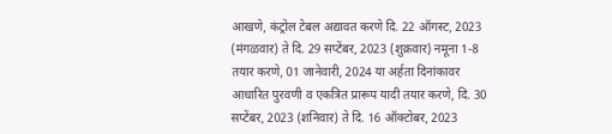आखणे, कंट्रोल टेबल अद्यावत करणे दि. 22 ऑगस्ट, 2023 (मंगळवार) ते दि. 29 सप्टेंबर, 2023 (शुक्रवार) नमूना 1-8 तयार करणे, 01 जानेवारी, 2024 या अर्हता दिनांकावर आधारित पुरवणी व एकत्रित प्रारूप यादी तयार करणे, दि. 30 सप्टेंबर, 2023 (शनिवार) ते दि. 16 ऑक्टोबर, 2023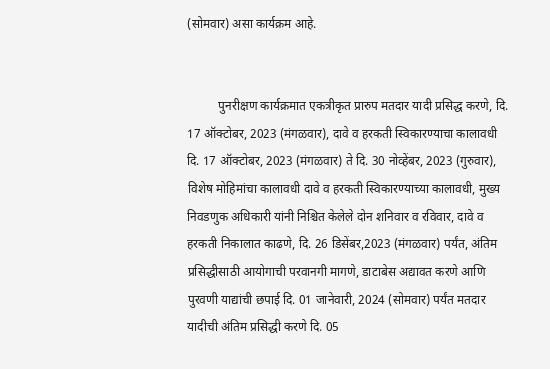(सोमवार) असा कार्यक्रम आहे.


          पुनरीक्षण कार्यक्रमात एकत्रीकृत प्रारुप मतदार यादी प्रसिद्ध करणे, दि. 17 ऑक्टोबर, 2023 (मंगळवार), दावे व हरकती स्विकारण्याचा कालावधी दि. 17 ऑक्टोबर, 2023 (मंगळवार) ते दि. 30 नोव्हेंबर, 2023 (गुरुवार), विशेष मोहिमांचा कालावधी दावे व हरकती स्विकारण्याच्या कालावधी, मुख्य निवडणुक अधिकारी यांनी निश्चित केलेले दोन शनिवार व रविवार, दावे व हरकती निकालात काढणे, दि. 26 डिसेंबर,2023 (मंगळवार) पर्यंत, अंतिम प्रसिद्धीसाठी आयोगाची परवानगी मागणे, डाटाबेस अद्यावत करणे आणि पुरवणी याद्यांची छपाई दि. 01 जानेवारी, 2024 (सोमवार) पर्यंत मतदार यादीची अंतिम प्रसिद्धी करणे दि. 05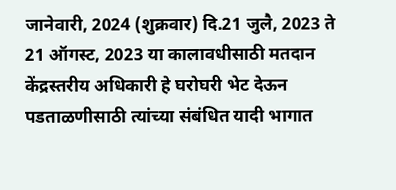जानेवारी, 2024 (शुक्रवार) दि.21 जुलै, 2023 ते 21 ऑगस्ट, 2023 या कालावधीसाठी मतदान केंद्रस्तरीय अधिकारी हे घरोघरी भेट देऊन पडताळणीसाठी त्यांच्या संबंधित यादी भागात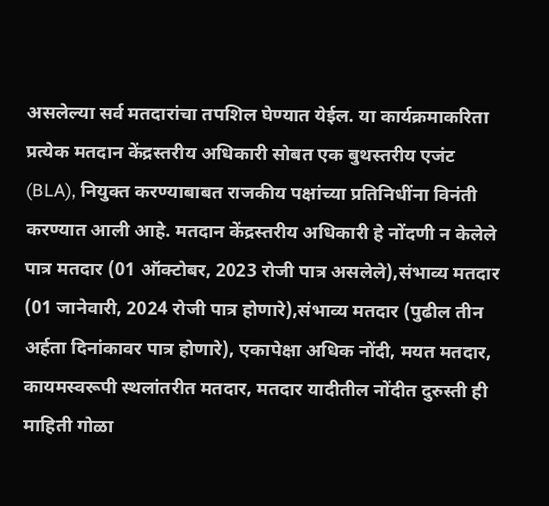असलेल्या सर्व मतदारांचा तपशिल घेण्यात येईल. या कार्यक्रमाकरिता प्रत्येक मतदान केंद्रस्तरीय अधिकारी सोबत एक बुथस्तरीय एजंट (BLA), नियुक्त करण्याबाबत राजकीय पक्षांच्या प्रतिनिधींना विनंती करण्यात आली आहे. मतदान केंद्रस्तरीय अधिकारी हे नोंदणी न केलेले पात्र मतदार (01 ऑक्टोबर, 2023 रोजी पात्र असलेले),संभाव्य मतदार (01 जानेवारी, 2024 रोजी पात्र होणारे),संभाव्य मतदार (पुढील तीन अर्हता दिनांकावर पात्र होणारे), एकापेक्षा अधिक नोंदी, मयत मतदार, कायमस्वरूपी स्थलांतरीत मतदार, मतदार यादीतील नोंदीत दुरुस्ती ही माहिती गोळा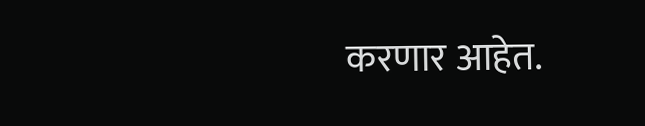करणार आहेत.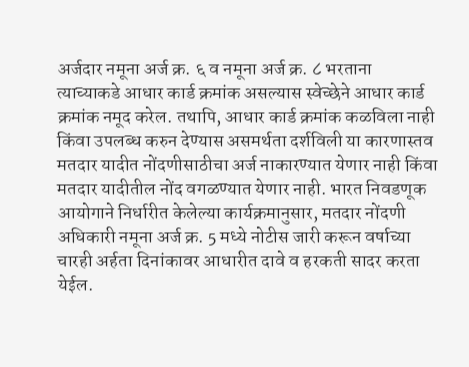अर्जदार नमूना अर्ज क्र. ६ व नमूना अर्ज क्र. ८ भरताना त्याच्याकडे आधार कार्ड क्रमांक असल्यास स्वेच्छेने आधार कार्ड क्रमांक नमूद करेल. तथापि, आधार कार्ड क्रमांक कळविला नाही किंवा उपलब्ध करुन देण्यास असमर्थता दर्शविली या कारणास्तव मतदार यादीत नोंदणीसाठीचा अर्ज नाकारण्यात येणार नाही किंवा मतदार यादीतील नोंद वगळण्यात येणार नाही. भारत निवडणूक आयोगाने निर्धारीत केलेल्या कार्यक्रमानुसार, मतदार नोंदणी अधिकारी नमूना अर्ज क्र. 5 मध्ये नोटीस जारी करून वर्षाच्या चारही अर्हता दिनांकावर आधारीत दावे व हरकती सादर करता येईल.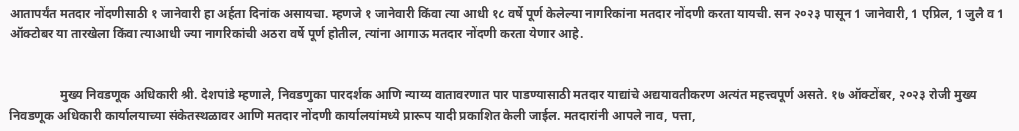आतापर्यंत मतदार नोंदणीसाठी १ जानेवारी हा अर्हता दिनांक असायचा. म्हणजे १ जानेवारी किंवा त्या आधी १८ वर्षे पूर्ण केलेल्या नागरिकांना मतदार नोंदणी करता यायची. सन २०२३ पासून 1 जानेवारी, 1 एप्रिल, 1 जुलै व 1 ऑक्टोबर या तारखेला किंवा त्याआधी ज्या नागरिकांची अठरा वर्षे पूर्ण होतील, त्यांना आगाऊ मतदार नोंदणी करता येणार आहे.


                मुख्य निवडणूक अधिकारी श्री. देशपांडे म्हणाले, निवडणुका पारदर्शक आणि न्याय्य वातावरणात पार पाडण्यासाठी मतदार याद्यांचे अद्ययावतीकरण अत्यंत महत्त्वपूर्ण असते. १७ ऑक्टोंबर, २०२३ रोजी मुख्य निवडणूक अधिकारी कार्यालयाच्या संकेतस्थळावर आणि मतदार नोंदणी कार्यालयांमध्ये प्रारूप यादी प्रकाशित केली जाईल. मतदारांनी आपले नाव, पत्ता,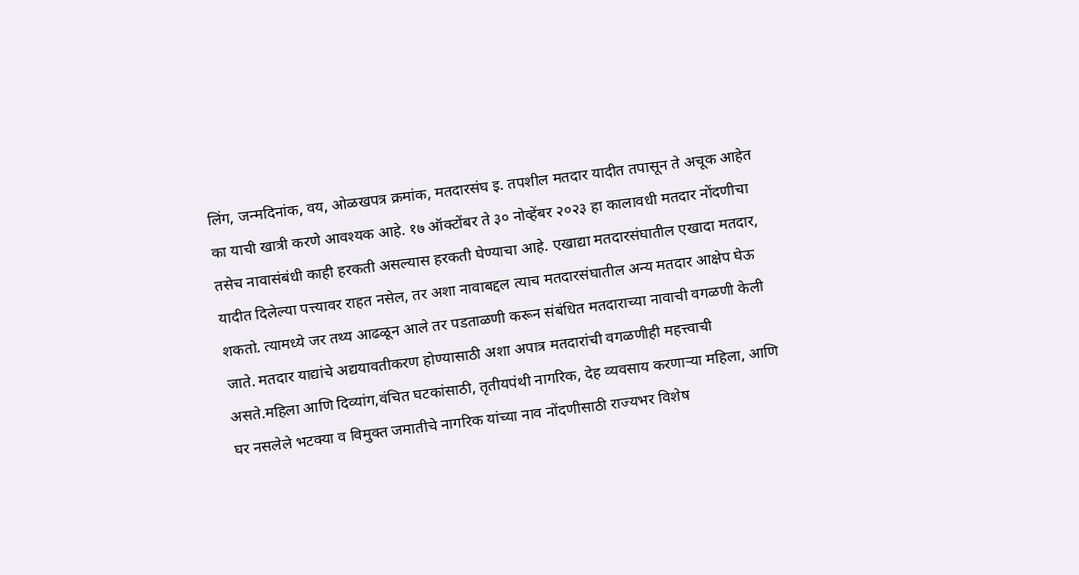लिंग, जन्मदिनांक, वय, ओळखपत्र क्रमांक, मतदारसंघ इ. तपशील मतदार यादीत तपासून ते अचूक आहेत का याची खात्री करणे आवश्यक आहे. १७ ऑक्टोंबर ते ३० नोव्हेंबर २०२३ हा कालावधी मतदार नोंदणीचा तसेच नावासंबंधी काही हरकती असल्यास हरकती घेण्याचा आहे. एखाद्या मतदारसंघातील एखादा मतदार, यादीत दिलेल्या पत्त्यावर राहत नसेल, तर अशा नावाबद्दल त्याच मतदारसंघातील अन्य मतदार आक्षेप घेऊ शकतो. त्यामध्ये जर तथ्य आढळून आले तर पडताळणी करून संबंधित मतदाराच्या नावाची वगळणी केली जाते. मतदार याद्यांचे अद्ययावतीकरण होण्यासाठी अशा अपात्र मतदारांची वगळणीही महत्त्वाची असते.महिला आणि दिव्यांग,वंचित घटकांसाठी, तृतीयपंथी नागरिक, देह व्यवसाय करणाऱ्या महिला, आणि घर नसलेले भटक्या व विमुक्त जमातीचे नागरिक यांच्या नाव नोंदणीसाठी राज्यभर विशेष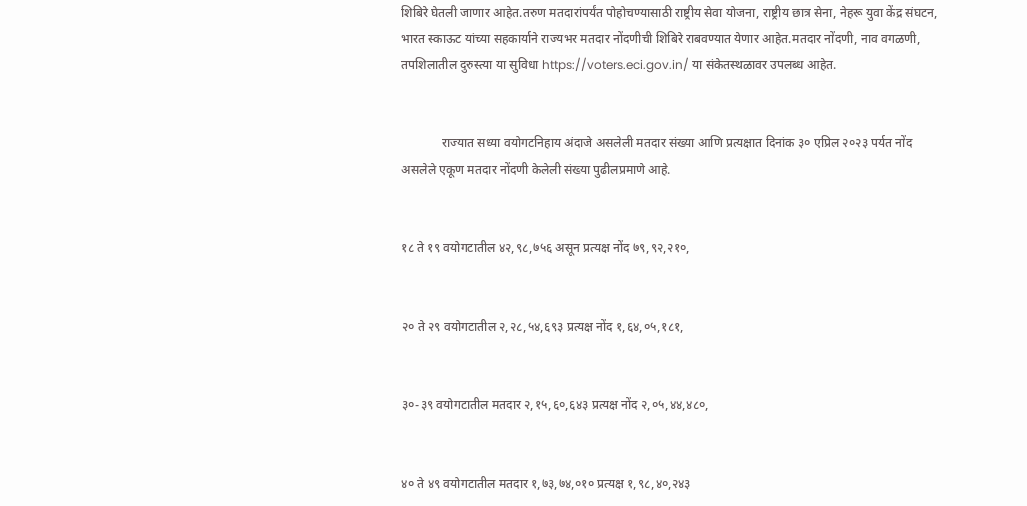शिबिरे घेतली जाणार आहेत.तरुण मतदारांपर्यंत पोहोचण्यासाठी राष्ट्रीय सेवा योजना, राष्ट्रीय छात्र सेना, नेहरू युवा केंद्र संघटन, भारत स्काऊट यांच्या सहकार्याने राज्यभर मतदार नोंदणीची शिबिरे राबवण्यात येणार आहेत.मतदार नोंदणी, नाव वगळणी, तपशिलातील दुरुस्त्या या सुविधा https://voters.eci.gov.in/ या संकेतस्थळावर उपलब्ध आहेत.


             राज्यात सध्या वयोगटनिहाय अंदाजे असलेली मतदार संख्या आणि प्रत्यक्षात दिनांक ३० एप्रिल २०२३ पर्यत नोंद असलेले एकूण मतदार नोंदणी केलेली संख्या पुढीलप्रमाणे आहे.


१८ ते १९ वयोगटातील ४२,९८,७५६ असून प्रत्यक्ष नोंद ७९,९२,२१०,


२० ते २९ वयोगटातील २,२८,५४,६९३ प्रत्यक्ष नोंद १,६४,०५,१८१,


३०-३९ वयोगटातील मतदार २,१५,६०,६४३ प्रत्यक्ष नोंद २,०५,४४,४८०,


४० ते ४९ वयोगटातील मतदार १,७३,७४,०१० प्रत्यक्ष १,९८,४०,२४३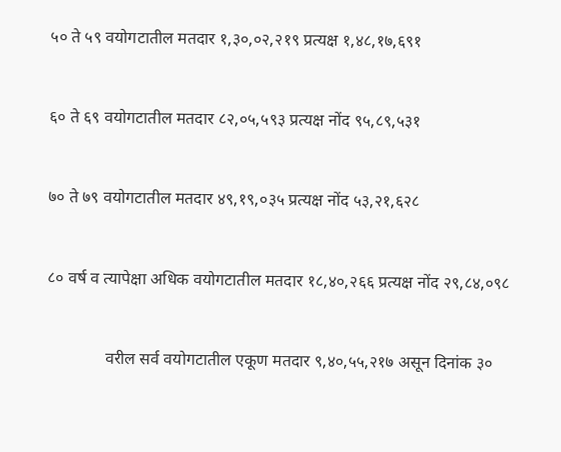५० ते ५९ वयोगटातील मतदार १,३०,०२,२१९ प्रत्यक्ष १,४८,१७,६९१


६० ते ६९ वयोगटातील मतदार ८२,०५,५९३ प्रत्यक्ष नोंद ९५,८९,५३१


७० ते ७९ वयोगटातील मतदार ४९,१९,०३५ प्रत्यक्ष नोंद ५३,२१,६२८


८० वर्ष व त्यापेक्षा अधिक वयोगटातील मतदार १८,४०,२६६ प्रत्यक्ष नोंद २९,८४,०९८


              वरील सर्व वयोगटातील एकूण मतदार ९,४०,५५,२१७ असून दिनांक ३०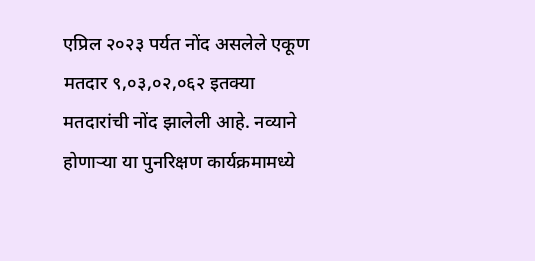एप्रिल २०२३ पर्यत नोंद असलेले एकूण मतदार ९,०३,०२,०६२ इतक्या मतदारांची नोंद झालेली आहे. नव्याने होणाऱ्या या पुनरिक्षण कार्यक्रमामध्ये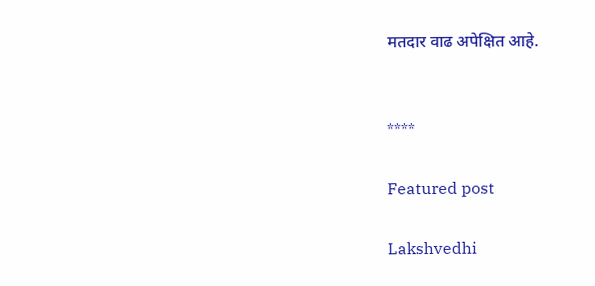मतदार वाढ अपेक्षित आहे.


****

Featured post

Lakshvedhi